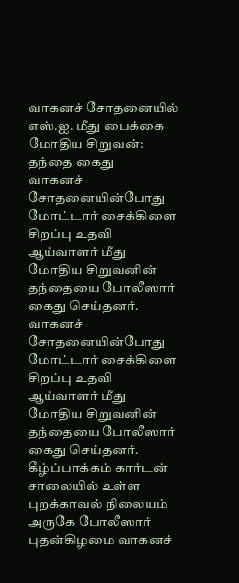வாகனச் சோதனையில் எஸ்.ஐ. மீது பைக்கை மோதிய சிறுவன்: தந்தை கைது
வாகனச் சோதனையின்போது மோட்டார் சைக்கிளை சிறப்பு உதவி ஆய்வாளர் மீது மோதிய சிறுவனின் தந்தையை போலீஸார் கைது செய்தனர்.
வாகனச் சோதனையின்போது மோட்டார் சைக்கிளை சிறப்பு உதவி ஆய்வாளர் மீது மோதிய சிறுவனின் தந்தையை போலீஸார் கைது செய்தனர்.
கீழ்ப்பாக்கம் கார்டன் சாலையில் உள்ள புறக்காவல் நிலையம் அருகே போலீஸார் புதன்கிழமை வாகனச்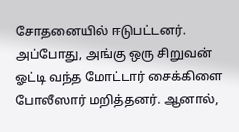சோதனையில் ஈடுபட்டனர். அப்போது, அங்கு ஒரு சிறுவன் ஓட்டி வந்த மோட்டார் சைக்கிளை போலீஸார் மறித்தனர். ஆனால்,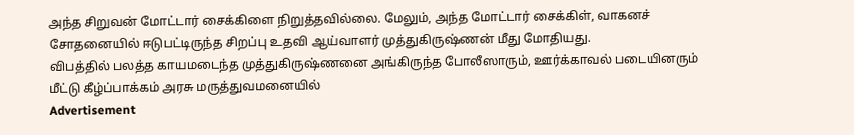அந்த சிறுவன் மோட்டார் சைக்கிளை நிறுத்தவில்லை. மேலும், அந்த மோட்டார் சைக்கிள், வாகனச் சோதனையில் ஈடுபட்டிருந்த சிறப்பு உதவி ஆய்வாளர் முத்துகிருஷ்ணன் மீது மோதியது.
விபத்தில் பலத்த காயமடைந்த முத்துகிருஷ்ணனை அங்கிருந்த போலீஸாரும், ஊர்க்காவல் படையினரும் மீட்டு கீழ்ப்பாக்கம் அரசு மருத்துவமனையில்
Advertisement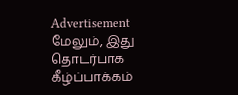Advertisement
மேலும், இது தொடர்பாக கீழ்ப்பாக்கம்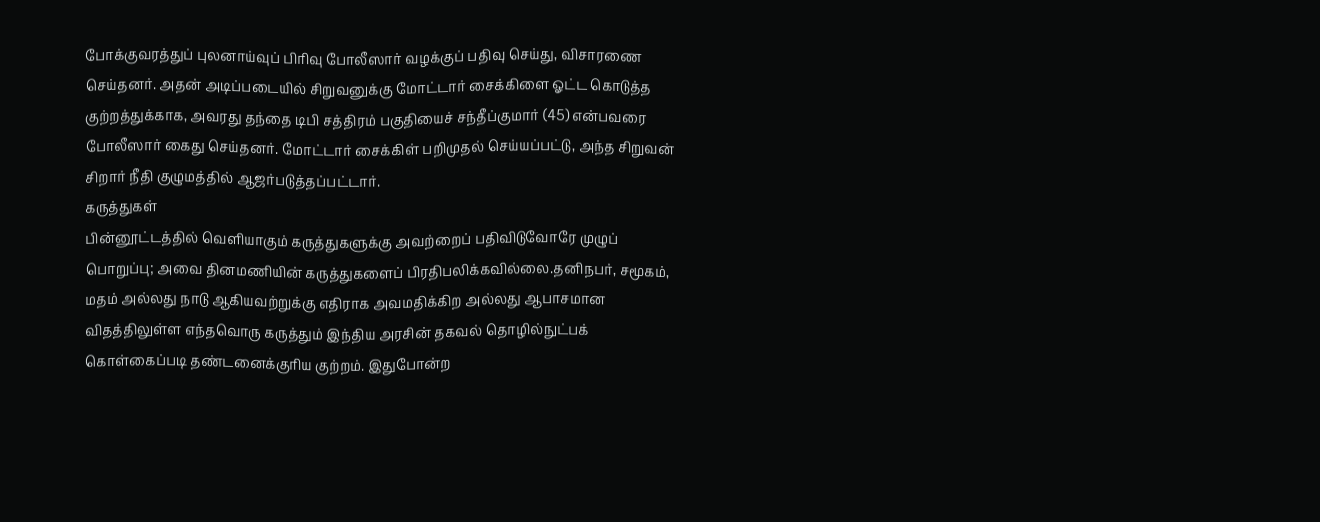போக்குவரத்துப் புலனாய்வுப் பிரிவு போலீஸார் வழக்குப் பதிவு செய்து, விசாரணை செய்தனர். அதன் அடிப்படையில் சிறுவனுக்கு மோட்டார் சைக்கிளை ஓட்ட கொடுத்த குற்றத்துக்காக, அவரது தந்தை டிபி சத்திரம் பகுதியைச் சந்தீப்குமார் (45) என்பவரை போலீஸார் கைது செய்தனர். மோட்டார் சைக்கிள் பறிமுதல் செய்யப்பட்டு, அந்த சிறுவன் சிறார் நீதி குழுமத்தில் ஆஜர்படுத்தப்பட்டார்.
கருத்துகள்
பின்னூட்டத்தில் வெளியாகும் கருத்துகளுக்கு அவற்றைப் பதிவிடுவோரே முழுப் பொறுப்பு; அவை தினமணியின் கருத்துகளைப் பிரதிபலிக்கவில்லை.தனிநபர், சமூகம், மதம் அல்லது நாடு ஆகியவற்றுக்கு எதிராக அவமதிக்கிற அல்லது ஆபாசமான விதத்திலுள்ள எந்தவொரு கருத்தும் இந்திய அரசின் தகவல் தொழில்நுட்பக் கொள்கைப்படி தண்டனைக்குரிய குற்றம். இதுபோன்ற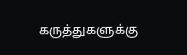கருத்துகளுக்கு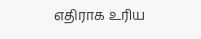எதிராக உரிய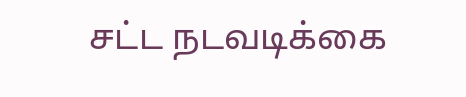சட்ட நடவடிக்கை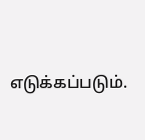எடுக்கப்படும்.